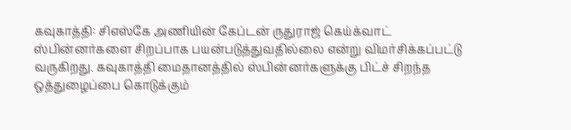கவுகாத்தி: சிஎஸ்கே அணியின் கேப்டன் ருதுராஜ் கெய்க்வாட் ஸ்பின்னர்களை சிறப்பாக பயன்படுத்துவதில்லை என்று விமர்சிக்கப்பட்டு வருகிறது. கவுகாத்தி மைதானத்தில் ஸ்பின்னர்களுக்கு பிட்ச் சிறந்த ஒத்துழைப்பை கொடுக்கும்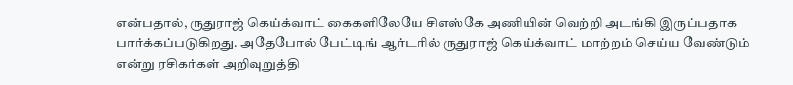என்பதால், ருதுராஜ் கெய்க்வாட் கைகளிலேயே சிஎஸ்கே அணியின் வெற்றி அடங்கி இருப்பதாக பார்க்கப்படுகிறது. அதேபோல் பேட்டிங் ஆர்டரில் ருதுராஜ் கெய்க்வாட் மாற்றம் செய்ய வேண்டும் என்று ரசிகர்கள் அறிவுறுத்தி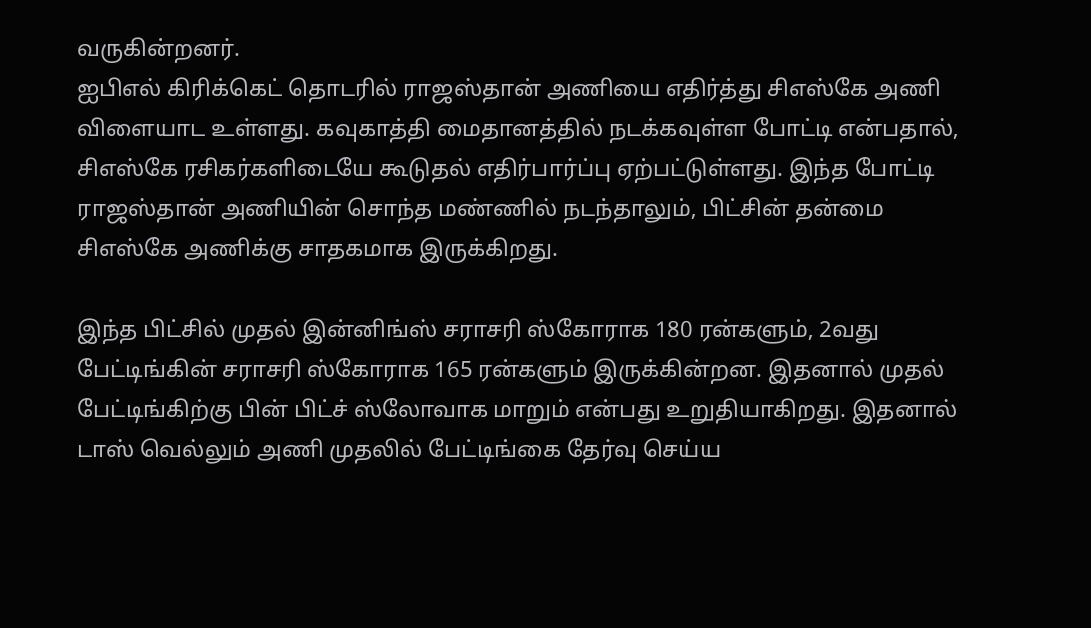வருகின்றனர்.
ஐபிஎல் கிரிக்கெட் தொடரில் ராஜஸ்தான் அணியை எதிர்த்து சிஎஸ்கே அணி விளையாட உள்ளது. கவுகாத்தி மைதானத்தில் நடக்கவுள்ள போட்டி என்பதால், சிஎஸ்கே ரசிகர்களிடையே கூடுதல் எதிர்பார்ப்பு ஏற்பட்டுள்ளது. இந்த போட்டி ராஜஸ்தான் அணியின் சொந்த மண்ணில் நடந்தாலும், பிட்சின் தன்மை சிஎஸ்கே அணிக்கு சாதகமாக இருக்கிறது.

இந்த பிட்சில் முதல் இன்னிங்ஸ் சராசரி ஸ்கோராக 180 ரன்களும், 2வது பேட்டிங்கின் சராசரி ஸ்கோராக 165 ரன்களும் இருக்கின்றன. இதனால் முதல் பேட்டிங்கிற்கு பின் பிட்ச் ஸ்லோவாக மாறும் என்பது உறுதியாகிறது. இதனால் டாஸ் வெல்லும் அணி முதலில் பேட்டிங்கை தேர்வு செய்ய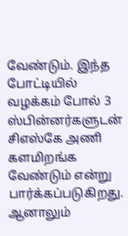வேண்டும். இந்த போட்டியில் வழக்கம் போல் 3 ஸ்பின்னர்களுடன் சிஎஸ்கே அணி களமிறங்க வேண்டும் என்று பார்க்கப்படுகிறது.
ஆனாலும்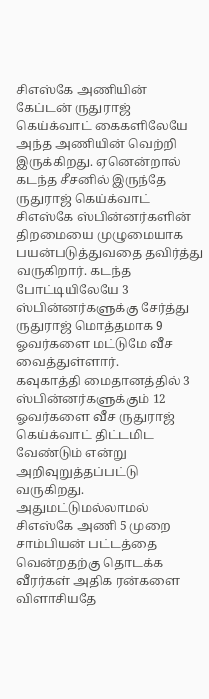சிஎஸ்கே அணியின் கேப்டன் ருதுராஜ் கெய்க்வாட் கைகளிலேயே அந்த அணியின் வெற்றி இருக்கிறது. ஏனென்றால் கடந்த சீசனில் இருந்தே ருதுராஜ் கெய்க்வாட் சிஎஸ்கே ஸ்பின்னர்களின் திறமையை முழுமையாக பயன்படுத்துவதை தவிர்த்து வருகிறார். கடந்த போட்டியிலேயே 3 ஸ்பின்னர்களுக்கு சேர்த்து ருதுராஜ் மொத்தமாக 9 ஓவர்களை மட்டுமே வீச வைத்துள்ளார்.
கவுகாத்தி மைதானத்தில் 3 ஸ்பின்னர்களுக்கும் 12 ஓவர்களை வீச ருதுராஜ் கெய்க்வாட் திட்டமிட வேண்டும் என்று அறிவுறுத்தப்பட்டு வருகிறது. அதுமட்டுமல்லாமல் சிஎஸ்கே அணி 5 முறை சாம்பியன் பட்டத்தை வென்றதற்கு தொடக்க வீரர்கள் அதிக ரன்களை விளாசியதே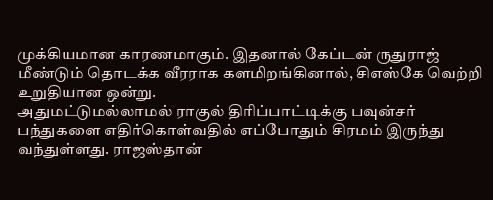முக்கியமான காரணமாகும். இதனால் கேப்டன் ருதுராஜ் மீண்டும் தொடக்க வீரராக களமிறங்கினால், சிஎஸ்கே வெற்றி உறுதியான ஒன்று.
அதுமட்டுமல்லாமல் ராகுல் திரிப்பாட்டிக்கு பவுன்சர் பந்துகளை எதிர்கொள்வதில் எப்போதும் சிரமம் இருந்து வந்துள்ளது. ராஜஸ்தான்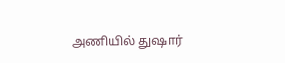அணியில் துஷார்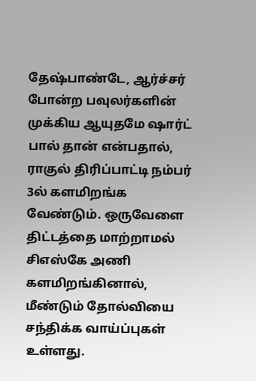தேஷ்பாண்டே, ஆர்ச்சர் போன்ற பவுலர்களின் முக்கிய ஆயுதமே ஷார்ட் பால் தான் என்பதால், ராகுல் திரிப்பாட்டி நம்பர் 3ல் களமிறங்க வேண்டும். ஒருவேளை திட்டத்தை மாற்றாமல் சிஎஸ்கே அணி களமிறங்கினால், மீண்டும் தோல்வியை சந்திக்க வாய்ப்புகள் உள்ளது.